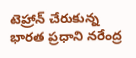టెహ్రాన్‌ చేరుకున్న భారత ప్రధాని నరేంద్ర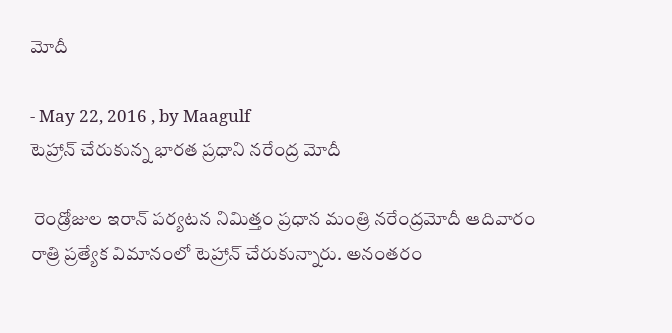మోదీ

- May 22, 2016 , by Maagulf
టెహ్రాన్‌ చేరుకున్న భారత ప్రధాని నరేంద్ర మోదీ

 రెండ్రోజుల ఇరాన్‌ పర్యటన నిమిత్తం ప్రధాన మంత్రి నరేంద్రమోదీ ఆదివారం రాత్రి ప్రత్యేక విమానంలో టెహ్రాన్‌ చేరుకున్నారు. అనంతరం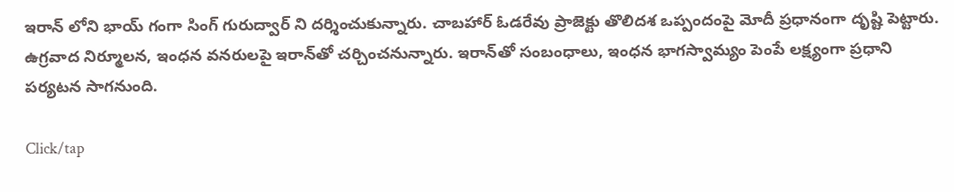ఇరాన్ లోని భాయ్ గంగా సింగ్ గురుద్వార్ ని దర్శించుకున్నారు. చాబహార్‌ ఓడరేవు ప్రాజెక్టు తొలిదశ ఒప్పందంపై మోదీ ప్రధానంగా దృష్టి పెట్టారు. ఉగ్రవాద నిర్మూలన, ఇంధన వనరులపై ఇరాన్‌తో చర్చించనున్నారు. ఇరాన్‌తో సంబంధాలు, ఇంధన భాగస్వామ్యం పెంపే లక్ష్యంగా ప్రధాని పర్యటన సాగనుంది.

Click/tap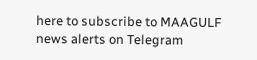here to subscribe to MAAGULF news alerts on Telegram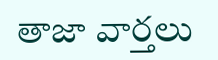తాజా వార్తలు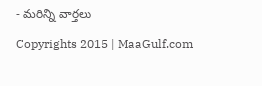- మరిన్ని వార్తలు

Copyrights 2015 | MaaGulf.com